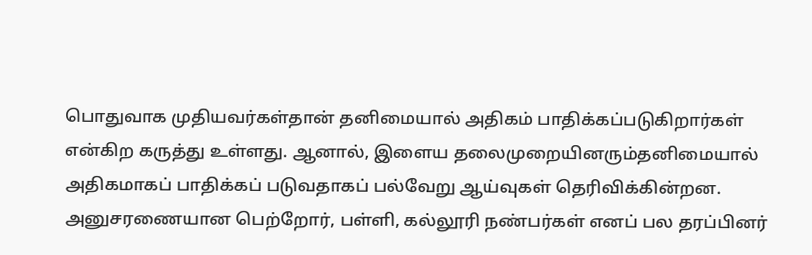பொதுவாக முதியவர்கள்தான் தனிமையால் அதிகம் பாதிக்கப்படுகிறார்கள் என்கிற கருத்து உள்ளது. ஆனால், இளைய தலைமுறையினரும்தனிமையால் அதிகமாகப் பாதிக்கப் படுவதாகப் பல்வேறு ஆய்வுகள் தெரிவிக்கின்றன.
அனுசரணையான பெற்றோர், பள்ளி, கல்லூரி நண்பர்கள் எனப் பல தரப்பினர்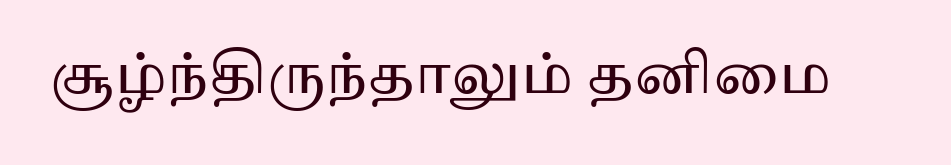சூழ்ந்திருந்தாலும் தனிமை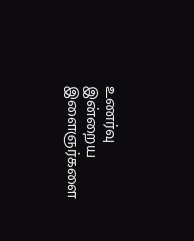உணர்வு இன்றைய இளைஞர்களை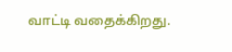வாட்டி வதைக்கிறது.